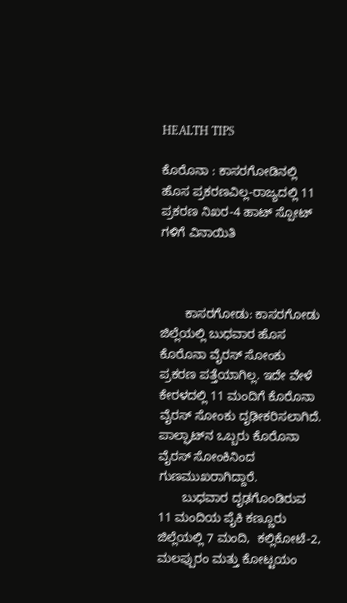HEALTH TIPS

ಕೊರೊನಾ : ಕಾಸರಗೋಡಿನಲ್ಲಿ ಹೊಸ ಪ್ರಕರಣವಿಲ್ಲ-ರಾಜ್ಯದಲ್ಲಿ 11 ಪ್ರಕರಣ ನಿಖರ-4 ಹಾಟ್ ಸ್ಪೋಟ್ ಗಳಿಗೆ ವಿನಾಯಿತಿ



       ಕಾಸರಗೋಡು: ಕಾಸರಗೋಡು ಜಿಲ್ಲೆಯಲ್ಲಿ ಬುಧವಾರ ಹೊಸ ಕೊರೊನಾ ವೈರಸ್ ಸೋಂಕು ಪ್ರಕರಣ ಪತ್ತೆಯಾಗಿಲ್ಲ. ಇದೇ ವೇಳೆ ಕೇರಳದಲ್ಲಿ 11 ಮಂದಿಗೆ ಕೊರೊನಾ ವೈರಸ್ ಸೋಂಕು ದೃಢೀಕರಿಸಲಾಗಿದೆ. ಪಾಲ್ಘಾಟ್‍ನ ಒಬ್ಬರು ಕೊರೊನಾ ವೈರಸ್ ಸೋಂಕಿನಿಂದ ಗುಣಮುಖರಾಗಿದ್ದಾರೆ.
       ಬುಧವಾರ ದೃಢಗೊಂಡಿರುವ 11 ಮಂದಿಯ ಪೈಕಿ ಕಣ್ಣೂರು ಜಿಲ್ಲೆಯಲ್ಲಿ 7 ಮಂದಿ,  ಕಲ್ಲಿಕೋಟೆ-2, ಮಲಪ್ಪುರಂ ಮತ್ತು ಕೋಟ್ಟಯಂ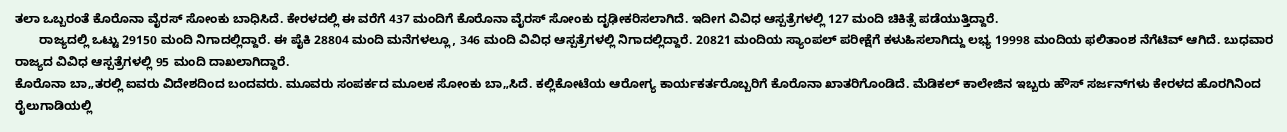ತಲಾ ಒಬ್ಬರಂತೆ ಕೊರೊನಾ ವೈರಸ್ ಸೋಂಕು ಬಾಧಿಸಿದೆ. ಕೇರಳದಲ್ಲಿ ಈ ವರೆಗೆ 437 ಮಂದಿಗೆ ಕೊರೊನಾ ವೈರಸ್ ಸೋಂಕು ದೃಢೀಕರಿಸಲಾಗಿದೆ. ಇದೀಗ ವಿವಿಧ ಆಸ್ಪತ್ರೆಗಳಲ್ಲಿ 127 ಮಂದಿ ಚಿಕಿತ್ಸೆ ಪಡೆಯುತ್ತಿದ್ದಾರೆ.
       ರಾಜ್ಯದಲ್ಲಿ ಒಟ್ಟು 29150 ಮಂದಿ ನಿಗಾದಲ್ಲಿದ್ದಾರೆ. ಈ ಪೈಕಿ 28804 ಮಂದಿ ಮನೆಗಳಲ್ಲೂ, 346 ಮಂದಿ ವಿವಿಧ ಆಸ್ಪತ್ರೆಗಳಲ್ಲಿ ನಿಗಾದಲ್ಲಿದ್ದಾರೆ. 20821 ಮಂದಿಯ ಸ್ಯಾಂಪಲ್ ಪರೀಕ್ಷೆಗೆ ಕಳುಹಿಸಲಾಗಿದ್ದು ಲಭ್ಯ 19998 ಮಂದಿಯ ಫಲಿತಾಂಶ ನೆಗೆಟಿವ್ ಆಗಿದೆ. ಬುಧವಾರ ರಾಜ್ಯದ ವಿವಿಧ ಆಸ್ಪತ್ರೆಗಳಲ್ಲಿ 95 ಮಂದಿ ದಾಖಲಾಗಿದ್ದಾರೆ.
ಕೊರೊನಾ ಬಾ„ತರಲ್ಲಿ ಐವರು ವಿದೇಶದಿಂದ ಬಂದವರು. ಮೂವರು ಸಂಪರ್ಕದ ಮೂಲಕ ಸೋಂಕು ಬಾ„ಸಿದೆ. ಕಲ್ಲಿಕೋಟೆಯ ಆರೋಗ್ಯ ಕಾರ್ಯಕರ್ತರೊಬ್ಬರಿಗೆ ಕೊರೊನಾ ಖಾತರಿಗೊಂಡಿದೆ. ಮೆಡಿಕಲ್ ಕಾಲೇಜಿನ ಇಬ್ಬರು ಹೌಸ್ ಸರ್ಜನ್‍ಗಳು ಕೇರಳದ ಹೊರಗಿನಿಂದ ರೈಲುಗಾಡಿಯಲ್ಲಿ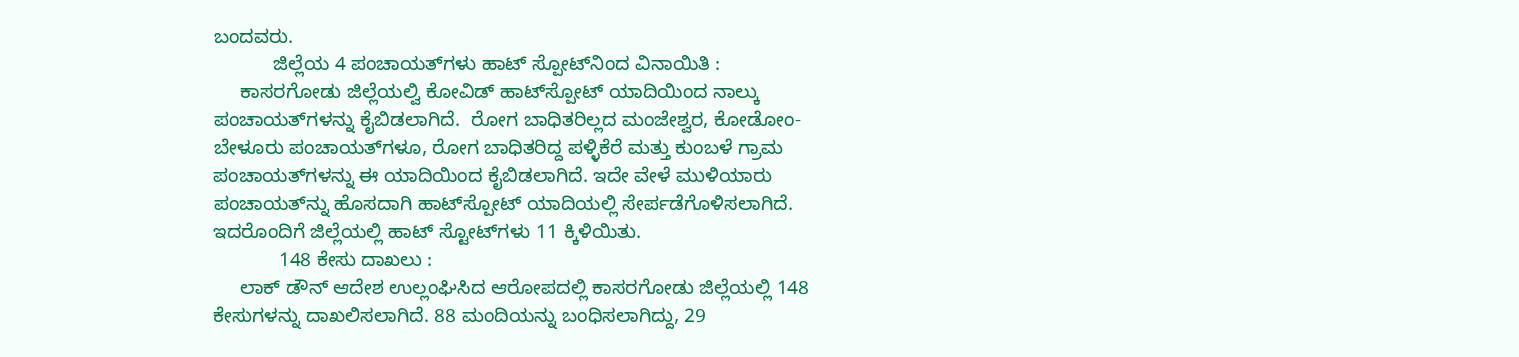ಬಂದವರು.
           ಜಿಲ್ಲೆಯ 4 ಪಂಚಾಯತ್‍ಗಳು ಹಾಟ್ ಸ್ಪೋಟ್‍ನಿಂದ ವಿನಾಯಿತಿ :
     ಕಾಸರಗೋಡು ಜಿಲ್ಲೆಯಲ್ವಿ ಕೋವಿಡ್ ಹಾಟ್‍ಸ್ಪೋಟ್ ಯಾದಿಯಿಂದ ನಾಲ್ಕು ಪಂಚಾಯತ್‍ಗಳನ್ನು ಕೈಬಿಡಲಾಗಿದೆ.  ರೋಗ ಬಾಧಿತರಿಲ್ಲದ ಮಂಜೇಶ್ವರ, ಕೋಡೋಂ-ಬೇಳೂರು ಪಂಚಾಯತ್‍ಗಳೂ, ರೋಗ ಬಾಧಿತರಿದ್ದ ಪಳ್ಳಿಕೆರೆ ಮತ್ತು ಕುಂಬಳೆ ಗ್ರಾಮ ಪಂಚಾಯತ್‍ಗಳನ್ನು ಈ ಯಾದಿಯಿಂದ ಕೈಬಿಡಲಾಗಿದೆ. ಇದೇ ವೇಳೆ ಮುಳಿಯಾರು ಪಂಚಾಯತ್‍ನ್ನು ಹೊಸದಾಗಿ ಹಾಟ್‍ಸ್ಪೋಟ್ ಯಾದಿಯಲ್ಲಿ ಸೇರ್ಪಡೆಗೊಳಿಸಲಾಗಿದೆ. ಇದರೊಂದಿಗೆ ಜಿಲ್ಲೆಯಲ್ಲಿ ಹಾಟ್ ಸ್ಟೋಟ್‍ಗಳು 11 ಕ್ಕಿಳಿಯಿತು.
            148 ಕೇಸು ದಾಖಲು :
     ಲಾಕ್ ಡೌನ್ ಆದೇಶ ಉಲ್ಲಂಘಿಸಿದ ಆರೋಪದಲ್ಲಿ ಕಾಸರಗೋಡು ಜಿಲ್ಲೆಯಲ್ಲಿ 148 ಕೇಸುಗಳನ್ನು ದಾಖಲಿಸಲಾಗಿದೆ. 88 ಮಂದಿಯನ್ನು ಬಂಧಿಸಲಾಗಿದ್ದು, 29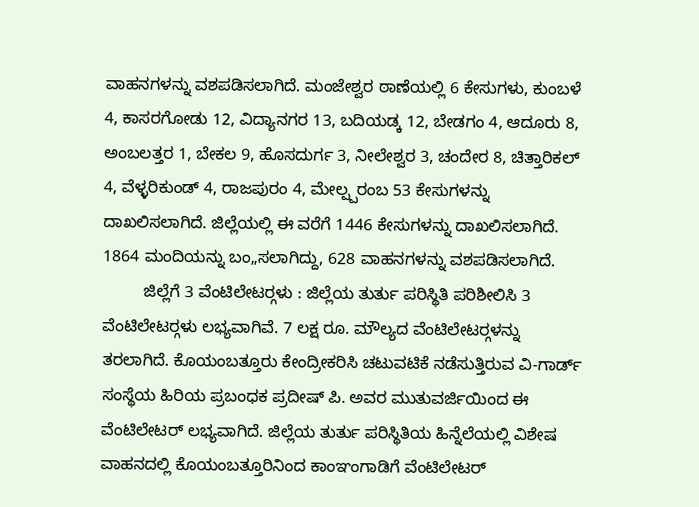ವಾಹನಗಳನ್ನು ವಶಪಡಿಸಲಾಗಿದೆ. ಮಂಜೇಶ್ವರ ಠಾಣೆಯಲ್ಲಿ 6 ಕೇಸುಗಳು, ಕುಂಬಳೆ 4, ಕಾಸರಗೋಡು 12, ವಿದ್ಯಾನಗರ 13, ಬದಿಯಡ್ಕ 12, ಬೇಡಗಂ 4, ಆದೂರು 8, ಅಂಬಲತ್ತರ 1, ಬೇಕಲ 9, ಹೊಸದುರ್ಗ 3, ನೀಲೇಶ್ವರ 3, ಚಂದೇರ 8, ಚಿತ್ತಾರಿಕಲ್ 4, ವೆಳ್ಳರಿಕುಂಡ್ 4, ರಾಜಪುರಂ 4, ಮೇಲ್ಪ್ಪರಂಬ 53 ಕೇಸುಗಳನ್ನು ದಾಖಲಿಸಲಾಗಿದೆ. ಜಿಲ್ಲೆಯಲ್ಲಿ ಈ ವರೆಗೆ 1446 ಕೇಸುಗಳನ್ನು ದಾಖಲಿಸಲಾಗಿದೆ. 1864 ಮಂದಿಯನ್ನು ಬಂ„ಸಲಾಗಿದ್ದು, 628 ವಾಹನಗಳನ್ನು ವಶಪಡಿಸಲಾಗಿದೆ.
         ಜಿಲ್ಲೆಗೆ 3 ವೆಂಟಿಲೇಟರ್‍ಗಳು : ಜಿಲ್ಲೆಯ ತುರ್ತು ಪರಿಸ್ಥಿತಿ ಪರಿಶೀಲಿಸಿ 3 ವೆಂಟಿಲೇಟರ್‍ಗಳು ಲಭ್ಯವಾಗಿವೆ. 7 ಲಕ್ಷ ರೂ. ಮೌಲ್ಯದ ವೆಂಟಿಲೇಟರ್‍ಗಳನ್ನು ತರಲಾಗಿದೆ. ಕೊಯಂಬತ್ತೂರು ಕೇಂದ್ರೀಕರಿಸಿ ಚಟುವಟಿಕೆ ನಡೆಸುತ್ತಿರುವ ವಿ-ಗಾರ್ಡ್ ಸಂಸ್ಥೆಯ ಹಿರಿಯ ಪ್ರಬಂಧಕ ಪ್ರದೀಷ್ ಪಿ. ಅವರ ಮುತುವರ್ಜಿಯಿಂದ ಈ ವೆಂಟಿಲೇಟರ್ ಲಭ್ಯವಾಗಿದೆ. ಜಿಲ್ಲೆಯ ತುರ್ತು ಪರಿಸ್ಥಿತಿಯ ಹಿನ್ನೆಲೆಯಲ್ಲಿ ವಿಶೇಷ ವಾಹನದಲ್ಲಿ ಕೊಯಂಬತ್ತೂರಿನಿಂದ ಕಾಂಞಂಗಾಡಿಗೆ ವೆಂಟಿಲೇಟರ್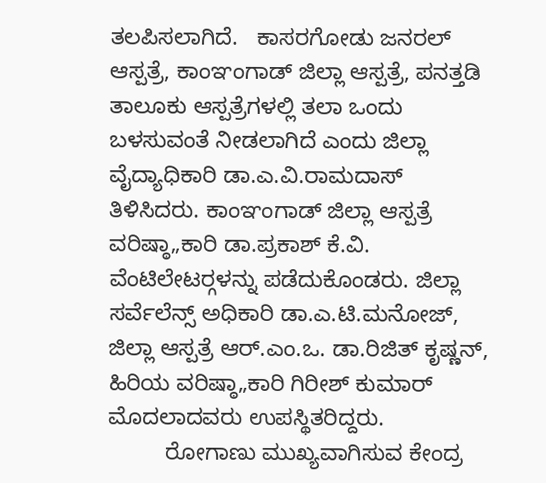ತಲಪಿಸಲಾಗಿದೆ.   ಕಾಸರಗೋಡು ಜನರಲ್ ಆಸ್ಪತ್ರೆ, ಕಾಂಞಂಗಾಡ್ ಜಿಲ್ಲಾ ಆಸ್ಪತ್ರೆ, ಪನತ್ತಡಿ ತಾಲೂಕು ಆಸ್ಪತ್ರೆಗಳಲ್ಲಿ ತಲಾ ಒಂದು ಬಳಸುವಂತೆ ನೀಡಲಾಗಿದೆ ಎಂದು ಜಿಲ್ಲಾ ವೈದ್ಯಾಧಿಕಾರಿ ಡಾ.ಎ.ವಿ.ರಾಮದಾಸ್ ತಿಳಿಸಿದರು. ಕಾಂಞಂಗಾಡ್ ಜಿಲ್ಲಾ ಆಸ್ಪತ್ರೆ ವರಿಷ್ಠಾ„ಕಾರಿ ಡಾ.ಪ್ರಕಾಶ್ ಕೆ.ವಿ. ವೆಂಟಿಲೇಟರ್‍ಗಳನ್ನು ಪಡೆದುಕೊಂಡರು. ಜಿಲ್ಲಾ ಸರ್ವೆಲೆನ್ಸ್ ಅಧಿಕಾರಿ ಡಾ.ಎ.ಟಿ.ಮನೋಜ್, ಜಿಲ್ಲಾ ಆಸ್ಪತ್ರೆ ಆರ್.ಎಂ.ಒ. ಡಾ.ರಿಜಿತ್ ಕೃಷ್ಣನ್, ಹಿರಿಯ ವರಿಷ್ಠಾ„ಕಾರಿ ಗಿರೀಶ್ ಕುಮಾರ್ ಮೊದಲಾದವರು ಉಪಸ್ಥಿತರಿದ್ದರು.
         ರೋಗಾಣು ಮುಖ್ಯವಾಗಿಸುವ ಕೇಂದ್ರ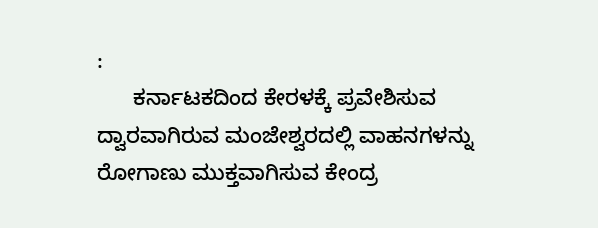:
      ಕರ್ನಾಟಕದಿಂದ ಕೇರಳಕ್ಕೆ ಪ್ರವೇಶಿಸುವ ದ್ವಾರವಾಗಿರುವ ಮಂಜೇಶ್ವರದಲ್ಲಿ ವಾಹನಗಳನ್ನು ರೋಗಾಣು ಮುಕ್ತವಾಗಿಸುವ ಕೇಂದ್ರ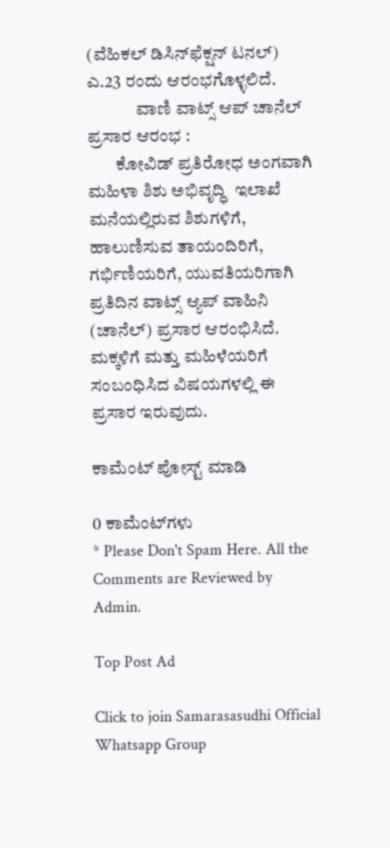(ವೆಹಿಕಲ್ ಡಿಸಿನ್‍ಫೆಕ್ಷನ್ ಟನಲ್) ಎ.23 ರಂದು ಆರಂಭಗೊಳ್ಳಲಿದೆ.
              ವಾಣಿ ವಾಟ್ಸ್ ಆಪ್ ಚಾನೆಲ್ ಪ್ರಸಾರ ಆರಂಭ :
        ಕೋವಿಡ್ ಪ್ರತಿರೋಧ ಅಂಗವಾಗಿ ಮಹಿಳಾ ಶಿಶು ಅಭಿವೃದ್ಧಿ  ಇಲಾಖೆ ಮನೆಯಲ್ಲಿರುವ ಶಿಶುಗಳಿಗೆ, ಹಾಲುಣಿಸುವ ತಾಯಂದಿರಿಗೆ, ಗರ್ಭಿಣಿಯರಿಗೆ, ಯುವತಿಯರಿಗಾಗಿ ಪ್ರತಿದಿನ ವಾಟ್ಸ್ ಆ್ಯಪ್ ವಾಹಿನಿ (ಚಾನೆಲ್) ಪ್ರಸಾರ ಆರಂಭಿಸಿದೆ. ಮಕ್ಕಳಿಗೆ ಮತ್ತು ಮಹಿಳೆಯರಿಗೆ ಸಂಬಂಧಿಸಿದ ವಿಷಯಗಳಲ್ಲಿ ಈ ಪ್ರಸಾರ ಇರುವುದು.

ಕಾಮೆಂಟ್‌‌ ಪೋಸ್ಟ್‌ ಮಾಡಿ

0 ಕಾಮೆಂಟ್‌ಗಳು
* Please Don't Spam Here. All the Comments are Reviewed by Admin.

Top Post Ad

Click to join Samarasasudhi Official Whatsapp Group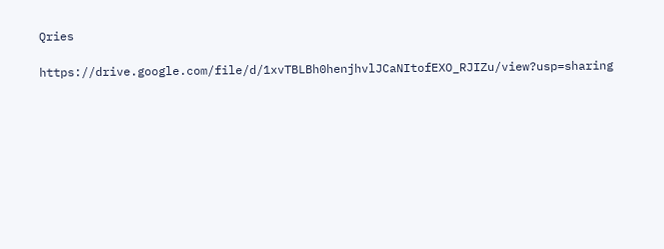Qries

https://drive.google.com/file/d/1xvTBLBh0henjhvlJCaNItofEXO_RJIZu/view?usp=sharing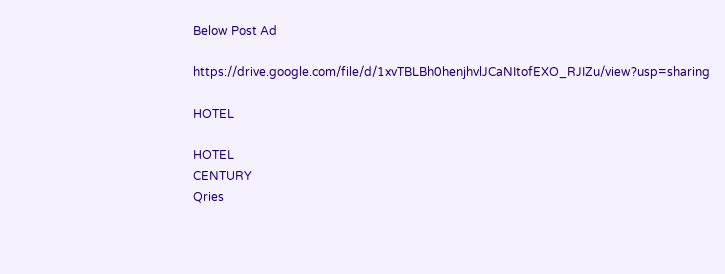Below Post Ad

https://drive.google.com/file/d/1xvTBLBh0henjhvlJCaNItofEXO_RJIZu/view?usp=sharing

HOTEL

HOTEL
CENTURY
Qries